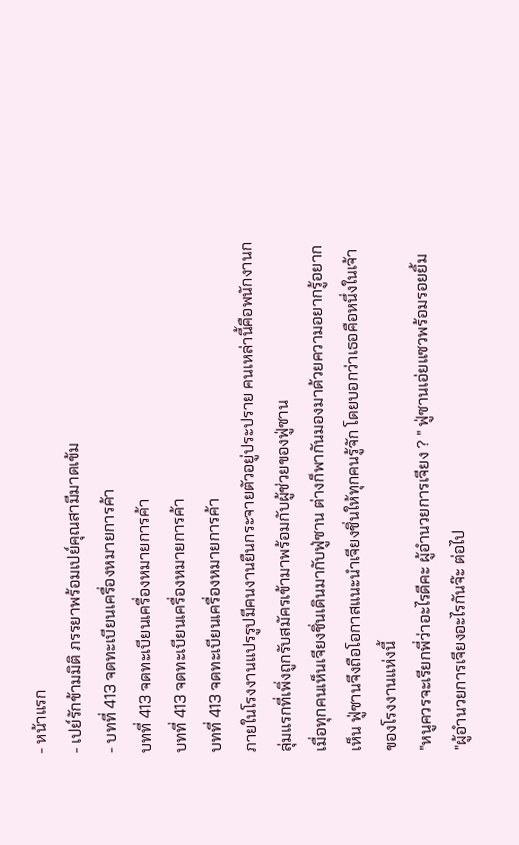- หน้าแรก
- เปย์รักข้ามมิติ ภรรยาพร้อมเปย์คุณสามีมาดเข้ม
- บทที่ 413 จดทะเบียนเครื่องหมายการค้า
บทที่ 413 จดทะเบียนเครื่องหมายการค้า
บทที่ 413 จดทะเบียนเครื่องหมายการค้า
บทที่ 413 จดทะเบียนเครื่องหมายการค้า
ภายในโรงงานแปรรูปมีคนงานยืนกระจายตัวอยู่ประปราย คนเหล่านี้คือพนักงานกลุ่มแรกที่เพิ่งถูกรับสมัครเข้ามาพร้อมกับผู้ช่วยของฟู่ซาน
เมื่อทุกคนเห็นเจียงชิ่นเดินมากับฟู่ซาน ต่างก็พากันมองมาด้วยความอยากรู้อยากเห็น ฟู่ซานจึงถือโอกาสแนะนำเจียงชิ่นให้ทุกคนรู้จัก โดยบอกว่าเธอคือหนึ่งในเจ้าของโรงงานแห่งนี้
"หนูควรจะเรียกพี่ว่าอะไรดีคะ ผู้อำนวยการเจียง ? " ฟู่ซานเอ่ยแซวพร้อมรอยยิ้ม
"ผู้อำนวยการเจียงอะไรกันจ๊ะ ต่อไป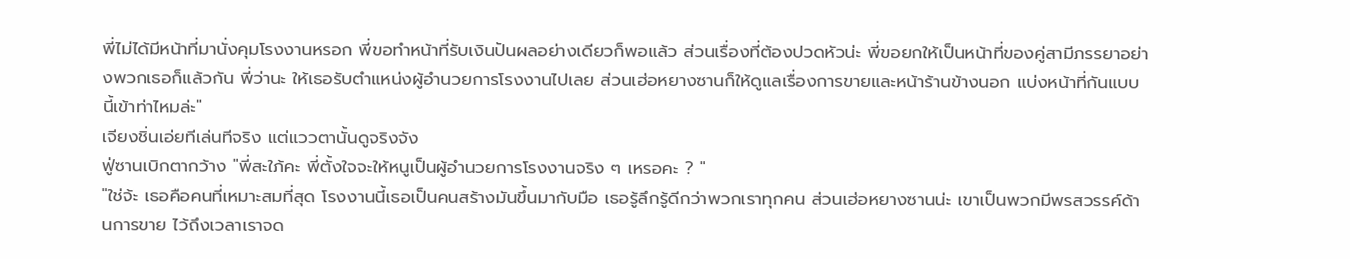พี่ไม่ได้มีหน้าที่มานั่งคุมโรงงานหรอก พี่ขอทำหน้าที่รับเงินปันผลอย่างเดียวก็พอแล้ว ส่วนเรื่องที่ต้องปวดหัวน่ะ พี่ขอยกให้เป็นหน้าที่ของคู่สามีภรรยาอย่างพวกเธอก็แล้วกัน พี่ว่านะ ให้เธอรับตำแหน่งผู้อำนวยการโรงงานไปเลย ส่วนเฮ่อหยางซานก็ให้ดูแลเรื่องการขายและหน้าร้านข้างนอก แบ่งหน้าที่กันแบบนี้เข้าท่าไหมล่ะ"
เจียงชิ่นเอ่ยทีเล่นทีจริง แต่แววตานั้นดูจริงจัง
ฟู่ซานเบิกตากว้าง "พี่สะใภ้คะ พี่ตั้งใจจะให้หนูเป็นผู้อำนวยการโรงงานจริง ๆ เหรอคะ ? "
"ใช่จ้ะ เธอคือคนที่เหมาะสมที่สุด โรงงานนี้เธอเป็นคนสร้างมันขึ้นมากับมือ เธอรู้ลึกรู้ดีกว่าพวกเราทุกคน ส่วนเฮ่อหยางซานน่ะ เขาเป็นพวกมีพรสวรรค์ด้านการขาย ไว้ถึงเวลาเราจด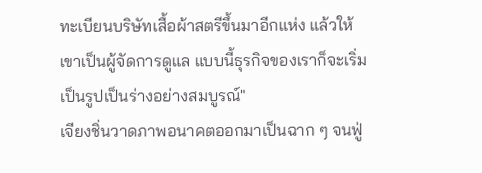ทะเบียนบริษัทเสื้อผ้าสตรีขึ้นมาอีกแห่ง แล้วให้เขาเป็นผู้จัดการดูแล แบบนี้ธุรกิจของเราก็จะเริ่มเป็นรูปเป็นร่างอย่างสมบูรณ์"
เจียงชิ่นวาดภาพอนาคตออกมาเป็นฉาก ๆ จนฟู่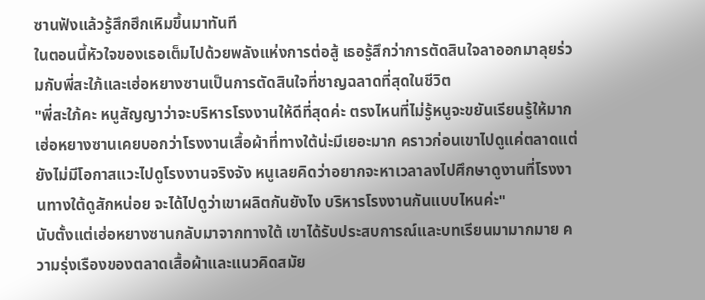ซานฟังแล้วรู้สึกฮึกเหิมขึ้นมาทันที
ในตอนนี้หัวใจของเธอเต็มไปด้วยพลังแห่งการต่อสู้ เธอรู้สึกว่าการตัดสินใจลาออกมาลุยร่วมกับพี่สะใภ้และเฮ่อหยางซานเป็นการตัดสินใจที่ชาญฉลาดที่สุดในชีวิต
"พี่สะใภ้คะ หนูสัญญาว่าจะบริหารโรงงานให้ดีที่สุดค่ะ ตรงไหนที่ไม่รู้หนูจะขยันเรียนรู้ให้มาก เฮ่อหยางซานเคยบอกว่าโรงงานเสื้อผ้าที่ทางใต้น่ะมีเยอะมาก คราวก่อนเขาไปดูแค่ตลาดแต่ยังไม่มีโอกาสแวะไปดูโรงงานจริงจัง หนูเลยคิดว่าอยากจะหาเวลาลงไปศึกษาดูงานที่โรงงานทางใต้ดูสักหน่อย จะได้ไปดูว่าเขาผลิตกันยังไง บริหารโรงงานกันแบบไหนค่ะ"
นับตั้งแต่เฮ่อหยางซานกลับมาจากทางใต้ เขาได้รับประสบการณ์และบทเรียนมามากมาย ความรุ่งเรืองของตลาดเสื้อผ้าและแนวคิดสมัย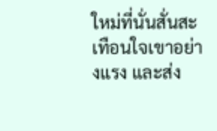ใหม่ที่นั่นสั่นสะเทือนใจเขาอย่างแรง และส่ง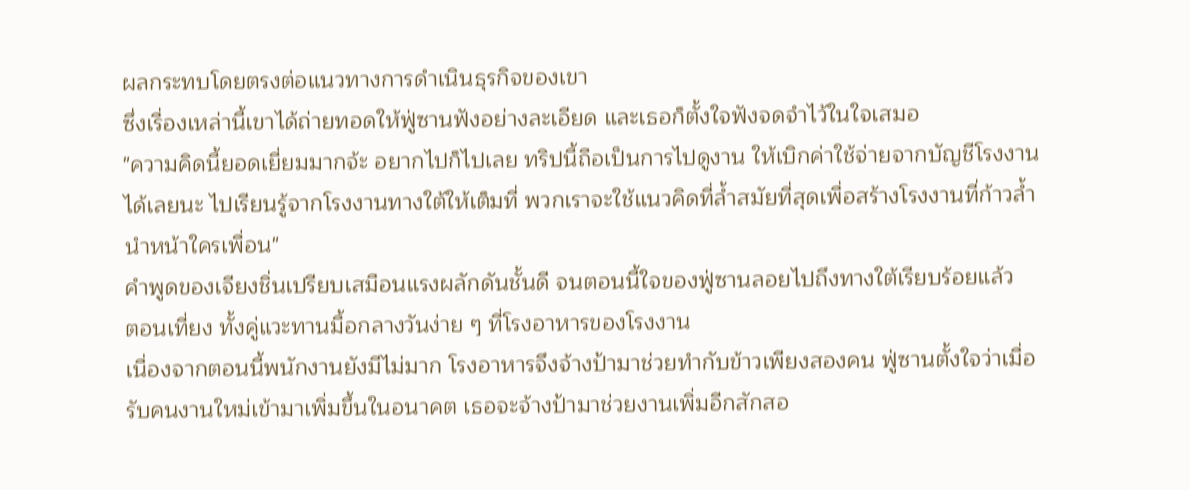ผลกระทบโดยตรงต่อแนวทางการดำเนินธุรกิจของเขา
ซึ่งเรื่องเหล่านี้เขาได้ถ่ายทอดให้ฟู่ซานฟังอย่างละเอียด และเธอก็ตั้งใจฟังจดจำไว้ในใจเสมอ
"ความคิดนี้ยอดเยี่ยมมากจ้ะ อยากไปก็ไปเลย ทริปนี้ถือเป็นการไปดูงาน ให้เบิกค่าใช้จ่ายจากบัญชีโรงงานได้เลยนะ ไปเรียนรู้จากโรงงานทางใต้ให้เต็มที่ พวกเราจะใช้แนวคิดที่ล้ำสมัยที่สุดเพื่อสร้างโรงงานที่ก้าวล้ำนำหน้าใครเพื่อน"
คำพูดของเจียงชิ่นเปรียบเสมือนแรงผลักดันชั้นดี จนตอนนี้ใจของฟู่ซานลอยไปถึงทางใต้เรียบร้อยแล้ว
ตอนเที่ยง ทั้งคู่แวะทานมื้อกลางวันง่าย ๆ ที่โรงอาหารของโรงงาน
เนื่องจากตอนนี้พนักงานยังมีไม่มาก โรงอาหารจึงจ้างป้ามาช่วยทำกับข้าวเพียงสองคน ฟู่ซานตั้งใจว่าเมื่อรับคนงานใหม่เข้ามาเพิ่มขึ้นในอนาคต เธอจะจ้างป้ามาช่วยงานเพิ่มอีกสักสอ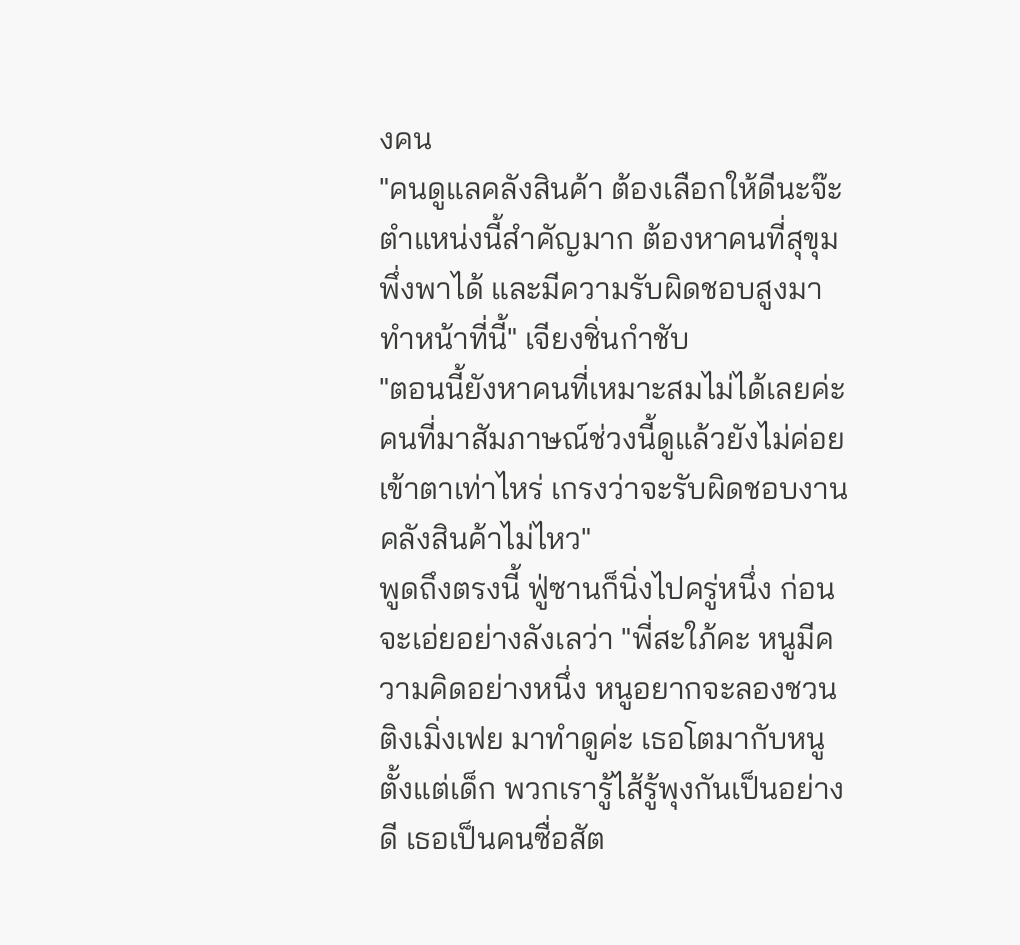งคน
"คนดูแลคลังสินค้า ต้องเลือกให้ดีนะจ๊ะ ตำแหน่งนี้สำคัญมาก ต้องหาคนที่สุขุม พึ่งพาได้ และมีความรับผิดชอบสูงมาทำหน้าที่นี้" เจียงชิ่นกำชับ
"ตอนนี้ยังหาคนที่เหมาะสมไม่ได้เลยค่ะ คนที่มาสัมภาษณ์ช่วงนี้ดูแล้วยังไม่ค่อยเข้าตาเท่าไหร่ เกรงว่าจะรับผิดชอบงานคลังสินค้าไม่ไหว"
พูดถึงตรงนี้ ฟู่ซานก็นิ่งไปครู่หนึ่ง ก่อนจะเอ่ยอย่างลังเลว่า "พี่สะใภ้คะ หนูมีความคิดอย่างหนึ่ง หนูอยากจะลองชวน ติงเมิ่งเฟย มาทำดูค่ะ เธอโตมากับหนูตั้งแต่เด็ก พวกเรารู้ไส้รู้พุงกันเป็นอย่างดี เธอเป็นคนซื่อสัต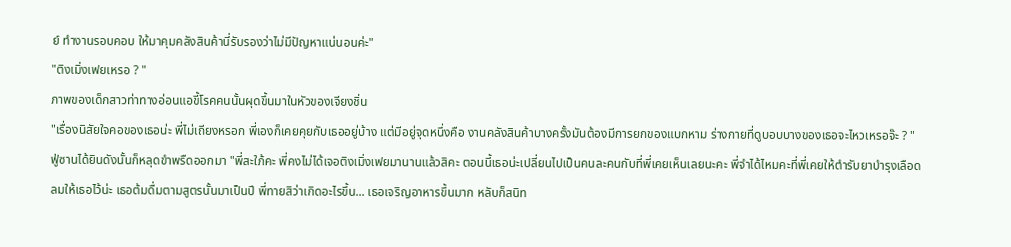ย์ ทำงานรอบคอบ ให้มาคุมคลังสินค้านี่รับรองว่าไม่มีปัญหาแน่นอนค่ะ"
"ติงเมิ่งเฟยเหรอ ? "
ภาพของเด็กสาวท่าทางอ่อนแอขี้โรคคนนั้นผุดขึ้นมาในหัวของเจียงชิ่น
"เรื่องนิสัยใจคอของเธอน่ะ พี่ไม่เถียงหรอก พี่เองก็เคยคุยกับเธออยู่บ้าง แต่มีอยู่จุดหนึ่งคือ งานคลังสินค้าบางครั้งมันต้องมีการยกของแบกหาม ร่างกายที่ดูบอบบางของเธอจะไหวเหรอจ๊ะ ? "
ฟู่ซานได้ยินดังนั้นก็หลุดขำพรืดออกมา "พี่สะใภ้คะ พี่คงไม่ได้เจอติงเมิ่งเฟยมานานแล้วสิคะ ตอนนี้เธอน่ะเปลี่ยนไปเป็นคนละคนกับที่พี่เคยเห็นเลยนะคะ พี่จำได้ไหมคะที่พี่เคยให้ตำรับยาบำรุงเลือดลมให้เธอไว้น่ะ เธอต้มดื่มตามสูตรนั้นมาเป็นปี พี่ทายสิว่าเกิดอะไรขึ้น... เธอเจริญอาหารขึ้นมาก หลับก็สนิท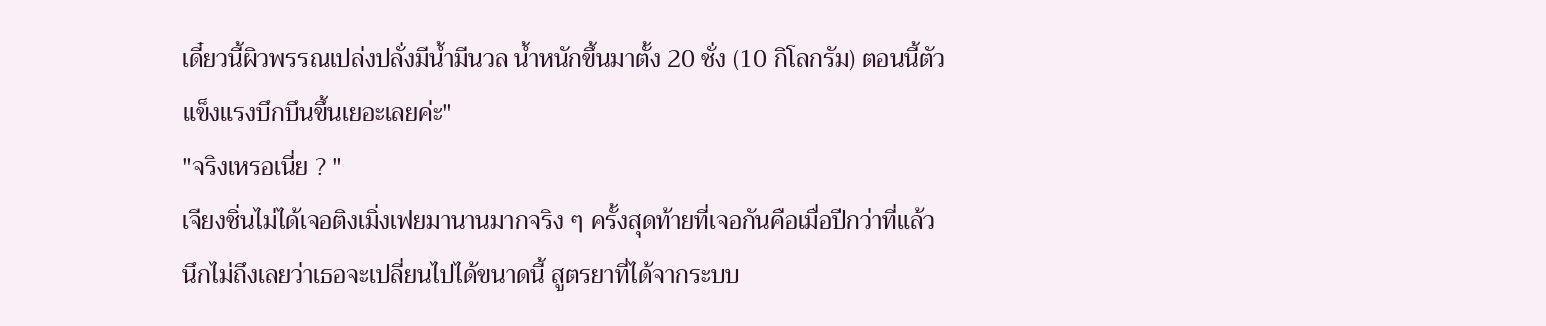เดี๋ยวนี้ผิวพรรณเปล่งปลั่งมีน้ำมีนวล น้ำหนักขึ้นมาตั้ง 20 ชั่ง (10 กิโลกรัม) ตอนนี้ตัวแข็งแรงบึกบึนขึ้นเยอะเลยค่ะ"
"จริงเหรอเนี่ย ? "
เจียงชิ่นไม่ได้เจอติงเมิ่งเฟยมานานมากจริง ๆ ครั้งสุดท้ายที่เจอกันคือเมื่อปีกว่าที่แล้ว นึกไม่ถึงเลยว่าเธอจะเปลี่ยนไปได้ขนาดนี้ สูตรยาที่ได้จากระบบ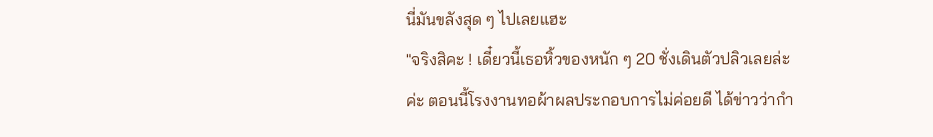นี่มันขลังสุด ๆ ไปเลยแฮะ
"จริงสิคะ ! เดี๋ยวนี้เธอหิ้วของหนัก ๆ 20 ชั่งเดินตัวปลิวเลยล่ะค่ะ ตอนนี้โรงงานทอผ้าผลประกอบการไม่ค่อยดี ได้ข่าวว่ากำ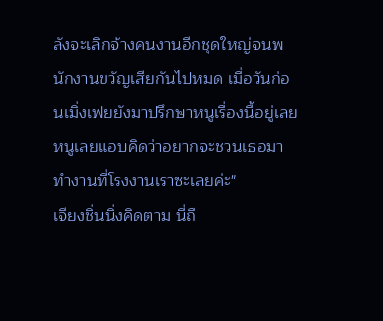ลังจะเลิกจ้างคนงานอีกชุดใหญ่จนพนักงานขวัญเสียกันไปหมด เมื่อวันก่อนเมิ่งเฟยยังมาปรึกษาหนูเรื่องนี้อยู่เลย หนูเลยแอบคิดว่าอยากจะชวนเธอมาทำงานที่โรงงานเราซะเลยค่ะ"
เจียงชิ่นนิ่งคิดตาม นี่ถื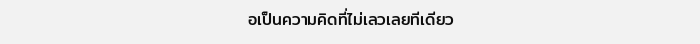อเป็นความคิดที่ไม่เลวเลยทีเดียว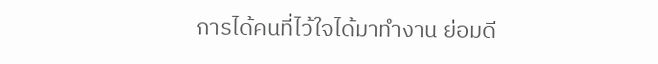การได้คนที่ไว้ใจได้มาทำงาน ย่อมดี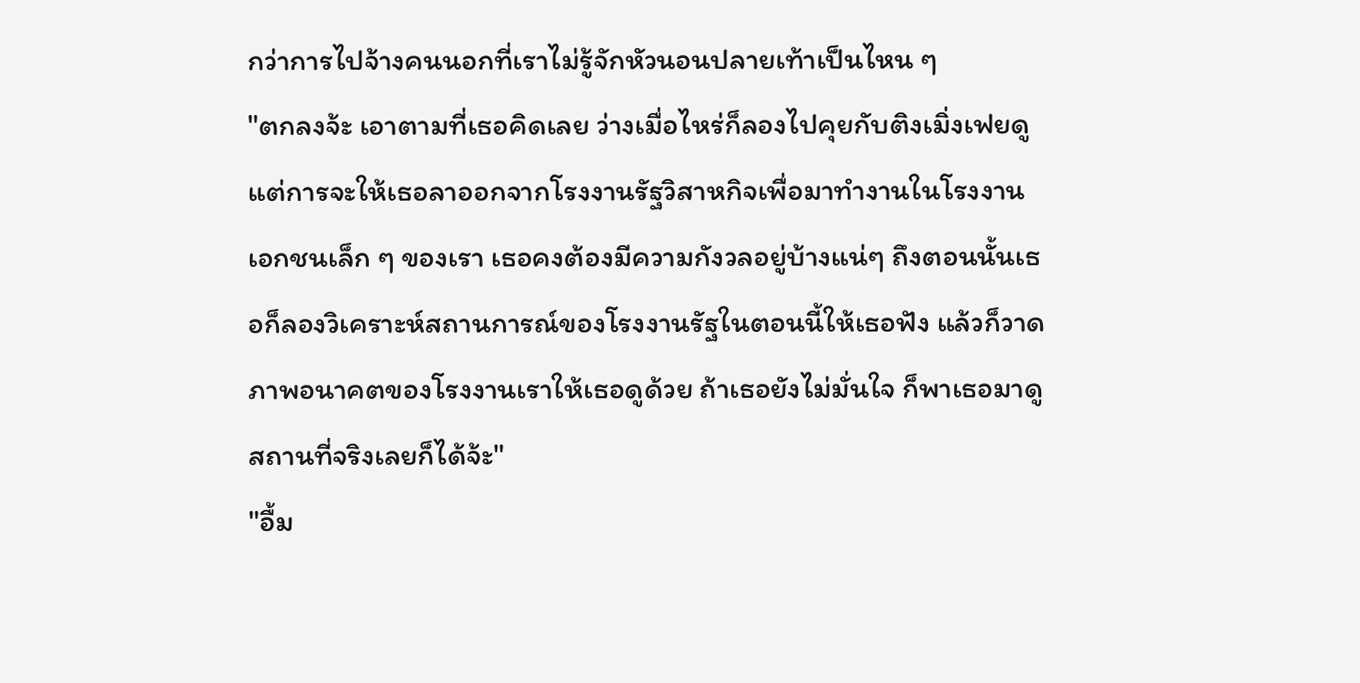กว่าการไปจ้างคนนอกที่เราไม่รู้จักหัวนอนปลายเท้าเป็นไหน ๆ
"ตกลงจ้ะ เอาตามที่เธอคิดเลย ว่างเมื่อไหร่ก็ลองไปคุยกับติงเมิ่งเฟยดู แต่การจะให้เธอลาออกจากโรงงานรัฐวิสาหกิจเพื่อมาทำงานในโรงงานเอกชนเล็ก ๆ ของเรา เธอคงต้องมีความกังวลอยู่บ้างแน่ๆ ถึงตอนนั้นเธอก็ลองวิเคราะห์สถานการณ์ของโรงงานรัฐในตอนนี้ให้เธอฟัง แล้วก็วาดภาพอนาคตของโรงงานเราให้เธอดูด้วย ถ้าเธอยังไม่มั่นใจ ก็พาเธอมาดูสถานที่จริงเลยก็ได้จ้ะ"
"อื้ม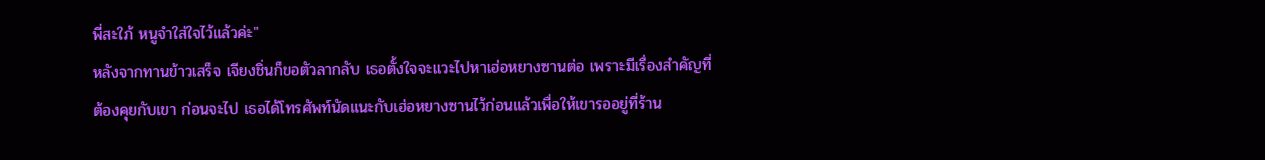พี่สะใภ้ หนูจำใส่ใจไว้แล้วค่ะ"
หลังจากทานข้าวเสร็จ เจียงชิ่นก็ขอตัวลากลับ เธอตั้งใจจะแวะไปหาเฮ่อหยางซานต่อ เพราะมีเรื่องสำคัญที่ต้องคุยกับเขา ก่อนจะไป เธอได้โทรศัพท์นัดแนะกับเฮ่อหยางซานไว้ก่อนแล้วเพื่อให้เขารออยู่ที่ร้าน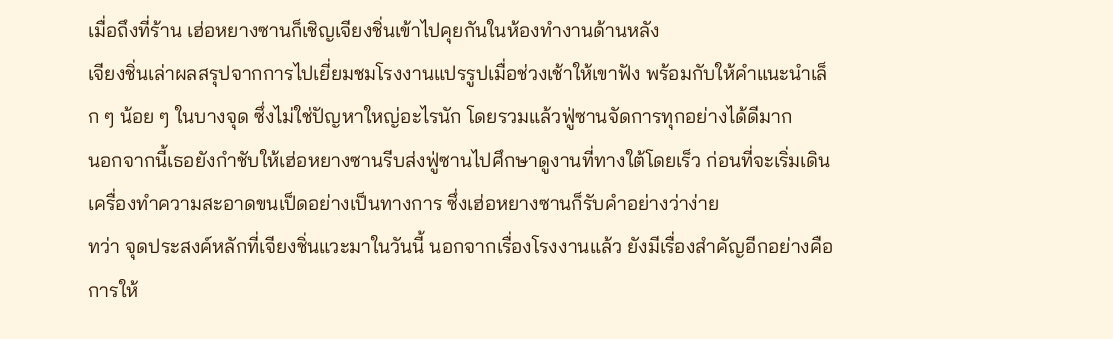เมื่อถึงที่ร้าน เฮ่อหยางซานก็เชิญเจียงชิ่นเข้าไปคุยกันในห้องทำงานด้านหลัง
เจียงชิ่นเล่าผลสรุปจากการไปเยี่ยมชมโรงงานแปรรูปเมื่อช่วงเช้าให้เขาฟัง พร้อมกับให้คำแนะนำเล็ก ๆ น้อย ๆ ในบางจุด ซึ่งไม่ใช่ปัญหาใหญ่อะไรนัก โดยรวมแล้วฟู่ซานจัดการทุกอย่างได้ดีมาก
นอกจากนี้เธอยังกำชับให้เฮ่อหยางซานรีบส่งฟู่ซานไปศึกษาดูงานที่ทางใต้โดยเร็ว ก่อนที่จะเริ่มเดินเครื่องทำความสะอาดขนเป็ดอย่างเป็นทางการ ซึ่งเฮ่อหยางซานก็รับคำอย่างว่าง่าย
ทว่า จุดประสงค์หลักที่เจียงชิ่นแวะมาในวันนี้ นอกจากเรื่องโรงงานแล้ว ยังมีเรื่องสำคัญอีกอย่างคือการให้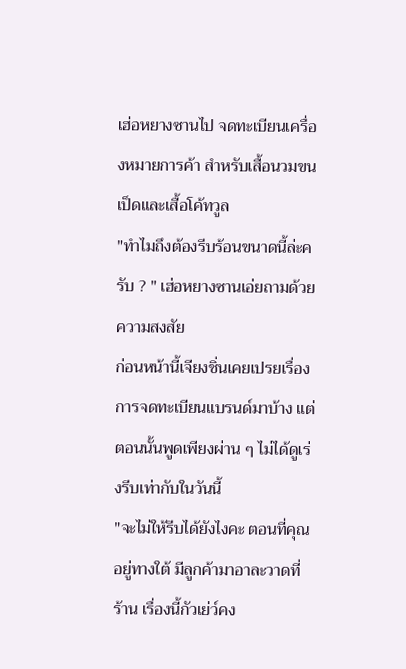เฮ่อหยางซานไป จดทะเบียนเครื่องหมายการค้า สำหรับเสื้อนวมขนเป็ดและเสื้อโค้ทวูล
"ทำไมถึงต้องรีบร้อนขนาดนี้ล่ะครับ ? " เฮ่อหยางซานเอ่ยถามด้วยความสงสัย
ก่อนหน้านี้เจียงชิ่นเคยเปรยเรื่องการจดทะเบียนแบรนด์มาบ้าง แต่ตอนนั้นพูดเพียงผ่าน ๆ ไม่ได้ดูเร่งรีบเท่ากับในวันนี้
"จะไม่ให้รีบได้ยังไงคะ ตอนที่คุณอยู่ทางใต้ มีลูกค้ามาอาละวาดที่ร้าน เรื่องนี้กัวเย่ว์คง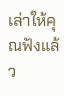เล่าให้คุณฟังแล้ว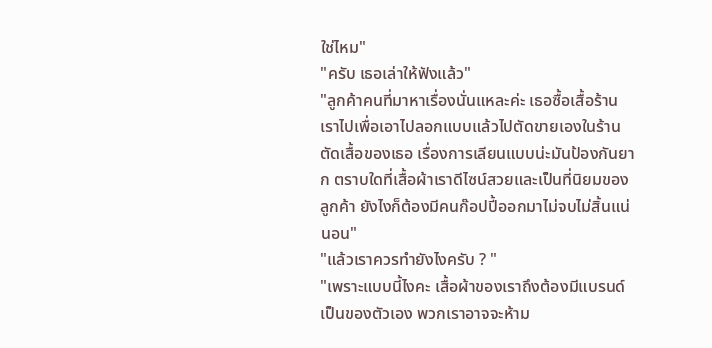ใช่ไหม"
"ครับ เธอเล่าให้ฟังแล้ว"
"ลูกค้าคนที่มาหาเรื่องนั่นแหละค่ะ เธอซื้อเสื้อร้านเราไปเพื่อเอาไปลอกแบบแล้วไปตัดขายเองในร้านตัดเสื้อของเธอ เรื่องการเลียนแบบน่ะมันป้องกันยาก ตราบใดที่เสื้อผ้าเราดีไซน์สวยและเป็นที่นิยมของลูกค้า ยังไงก็ต้องมีคนก๊อปปี้ออกมาไม่จบไม่สิ้นแน่นอน"
"แล้วเราควรทำยังไงครับ ? "
"เพราะแบบนี้ไงคะ เสื้อผ้าของเราถึงต้องมีแบรนด์เป็นของตัวเอง พวกเราอาจจะห้าม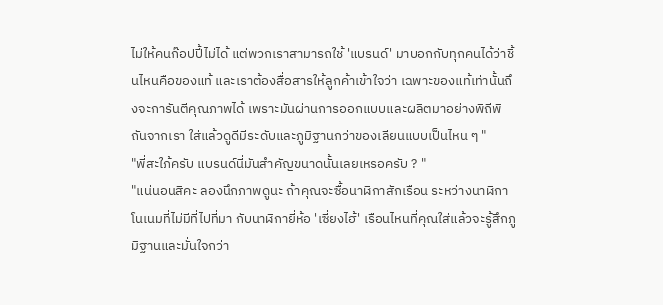ไม่ให้คนก๊อปปี้ไม่ได้ แต่พวกเราสามารถใช้ 'แบรนด์' มาบอกกับทุกคนได้ว่าชิ้นไหนคือของแท้ และเราต้องสื่อสารให้ลูกค้าเข้าใจว่า เฉพาะของแท้เท่านั้นถึงจะการันตีคุณภาพได้ เพราะมันผ่านการออกแบบและผลิตมาอย่างพิถีพิถันจากเรา ใส่แล้วดูดีมีระดับและภูมิฐานกว่าของเลียนแบบเป็นไหน ๆ "
"พี่สะใภ้ครับ แบรนด์นี่มันสำคัญขนาดนั้นเลยเหรอครับ ? "
"แน่นอนสิคะ ลองนึกภาพดูนะ ถ้าคุณจะซื้อนาฬิกาสักเรือน ระหว่างนาฬิกาโนเนมที่ไม่มีที่ไปที่มา กับนาฬิกายี่ห้อ 'เซี่ยงไฮ้' เรือนไหนที่คุณใส่แล้วจะรู้สึกภูมิฐานและมั่นใจกว่า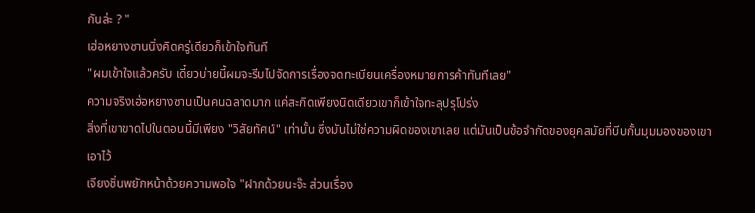กันล่ะ ? "
เฮ่อหยางซานนิ่งคิดครู่เดียวก็เข้าใจทันที
"ผมเข้าใจแล้วครับ เดี๋ยวบ่ายนี้ผมจะรีบไปจัดการเรื่องจดทะเบียนเครื่องหมายการค้าทันทีเลย"
ความจริงเฮ่อหยางซานเป็นคนฉลาดมาก แค่สะกิดเพียงนิดเดียวเขาก็เข้าใจทะลุปรุโปร่ง
สิ่งที่เขาขาดไปในตอนนี้มีเพียง "วิสัยทัศน์" เท่านั้น ซึ่งมันไม่ใช่ความผิดของเขาเลย แต่มันเป็นข้อจำกัดของยุคสมัยที่บีบกั้นมุมมองของเขาเอาไว้
เจียงชิ่นพยักหน้าด้วยความพอใจ "ฝากด้วยนะจ๊ะ ส่วนเรื่อง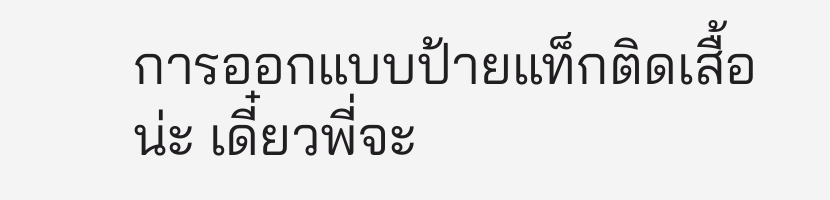การออกแบบป้ายแท็กติดเสื้อน่ะ เดี๋ยวพี่จะ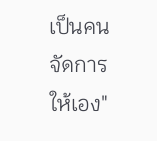เป็นคนจัดการให้เอง"